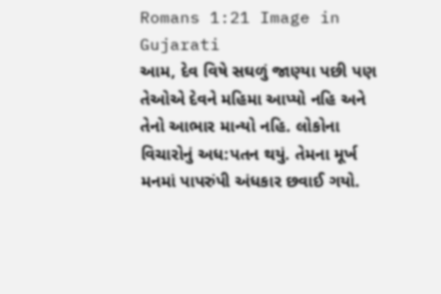Romans 1:21 Image in Gujarati
આમ, દેવ વિષે સઘળું જાણ્યા પછી પણ તેઓએ દેવને મહિમા આપ્યો નહિ અને તેનો આભાર માન્યો નહિ. લોકોના વિચારોનું અધ:પતન થયું. તેમના મૂર્ખ મનમાં પાપરુંપી અંધકાર છવાઈ ગયો.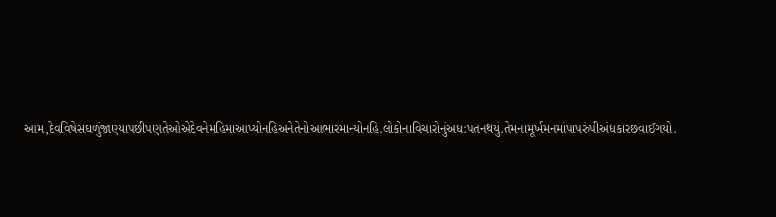આમ,દેવવિષેસઘળુંજાણ્યાપછીપણતેઓએદેવનેમહિમાઆપ્યોનહિઅનેતેનોઆભારમાન્યોનહિ.લોકોનાવિચારોનુંઅધ:પતનથયું.તેમનામૂર્ખમનમાંપાપરુંપીઅંધકારછવાઈગયો.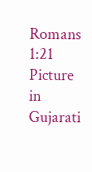Romans 1:21 Picture in Gujarati